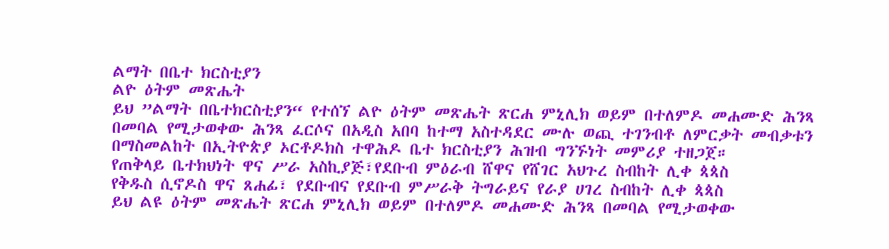ልማት በቤተ ክርስቲያን
ልዮ ዕትም መጽሔት
ይህ ”ልማት በቤተክርስቲያን“ የተሰኘ ልዮ ዕትም መጽሔት ጽርሐ ምኒሊክ ወይም በተለምዶ መሐሙድ ሕንጻ በመባል የሚታወቀው ሕንጻ ፈርሶና በአዲስ አበባ ከተማ አስተዳደር ሙሉ ወጪ ተገንብቶ ለምርቃት መብቃቱን በማስመልከት በኢትዮጵያ ኦርቶዶክስ ተዋሕዶ ቤተ ክርስቲያን ሕዝብ ግንኙነት መምሪያ ተዘጋጀ።
የጠቅላይ ቤተክህነት ዋና ሥራ አስኪያጅ፣የደቡብ ምዕራብ ሸዋና የሸገር አህጉረ ስብከት ሊቀ ጳጳስ
የቅዱስ ሲኖዶስ ዋና ጸሐፊ፣ የደቡብና የደቡብ ምሥራቅ ትግራይና የራያ ሀገረ ስብከት ሊቀ ጳጳስ
ይህ ልዩ ዕትም መጽሔት ጽርሐ ምኒሊክ ወይም በተለምዶ መሐሙድ ሕንጻ በመባል የሚታወቀው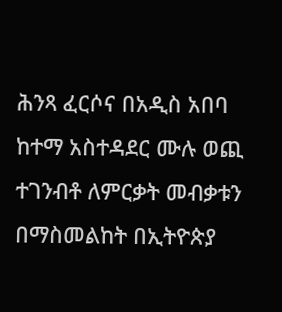ሕንጻ ፈርሶና በአዲስ አበባ ከተማ አስተዳደር ሙሉ ወጪ ተገንብቶ ለምርቃት መብቃቱን በማስመልከት በኢትዮጵያ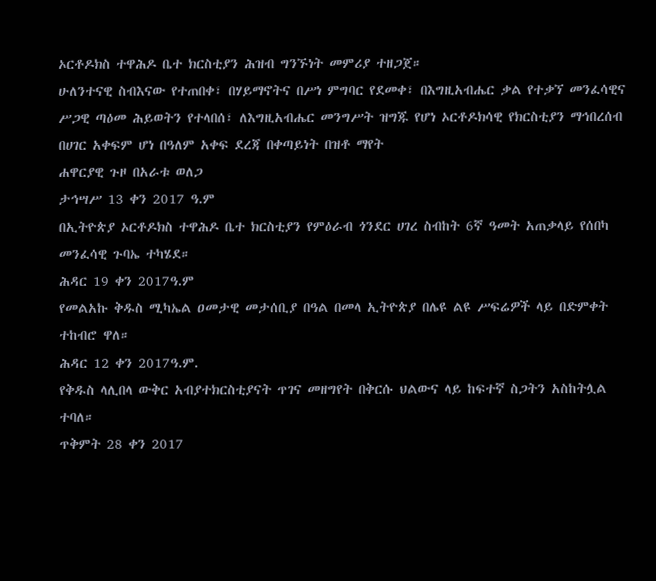ኦርቶዶክስ ተዋሕዶ ቤተ ክርስቲያን ሕዝብ ግንኙነት መምሪያ ተዘጋጀ።
ሁለንተናዊ ስብእናው የተጠበቀ፣ በሃይማኖትና በሥነ ምግባር የደመቀ፣ በእግዚአብሔር ቃል የተቃኘ መንፈሳዊና ሥጋዊ ጣዕመ ሕይወትን የተላበሰ፣ ለእግዚአብሔር መንግሥት ዝግጁ የሆነ ኦርቶዶክሳዊ የክርስቲያን ማኅበረሰብ በሀገር አቀፍም ሆነ በዓለም አቀፍ ደረጃ በቀጣይነት በዝቶ ማየት
ሐዋርያዊ ጉዞ በአራቱ ወለጋ
ታኅሣሥ 13 ቀን 2017 ዓ.ም
በኢትዮጵያ ኦርቶዶክስ ተዋሕዶ ቤተ ክርስቲያን የምዕራብ ጎንደር ሀገረ ስብከት 6ኛ ዓመት አጠቃላይ የሰበካ መንፈሳዊ ጉባኤ ተካሄደ።
ሕዳር 19 ቀን 2017ዓ.ም
የመልአኩ ቅዱስ ሚካኤል ዐመታዊ መታሰቢያ በዓል በመላ ኢትዮጵያ በሌዩ ልዩ ሥፍሬዎች ላይ በድምቀት ተከብሮ ዋለ።
ሕዳር 12 ቀን 2017ዓ.ም.
የቅዱስ ላሊበላ ውቅር አብያተክርስቲያናት ጥገና መዘግየት በቅርሱ ህልውና ላይ ከፍተኛ ስጋትን አስከትሏል ተባለ።
ጥቅምት 28 ቀን 2017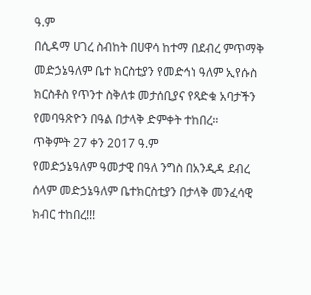ዓ.ም
በሲዳማ ሀገረ ስብከት በሀዋሳ ከተማ በደብረ ምጥማቅ መድኃኔዓለም ቤተ ክርስቲያን የመድኅነ ዓለም ኢየሱስ ክርስቶስ የጥንተ ስቅለቱ መታሰቢያና የጻድቁ አባታችን የመባዓጽዮን በዓል በታላቅ ድምቀት ተከበረ።
ጥቅምት 27 ቀን 2017 ዓ.ም
የመድኃኔዓለም ዓመታዊ በዓለ ንግስ በአንዲዳ ደብረ ሰላም መድኃኔዓለም ቤተክርስቲያን በታላቅ መንፈሳዊ ክብር ተከበረ!!!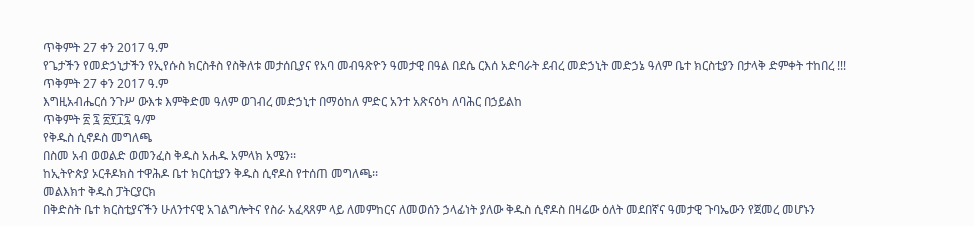ጥቅምት 27 ቀን 2017 ዓ.ም
የጌታችን የመድኃኒታችን የኢየሱስ ክርስቶስ የስቅለቱ መታሰቢያና የአባ መብዓጽዮን ዓመታዊ በዓል በደሴ ርእሰ አድባራት ደብረ መድኃኒት መድኃኔ ዓለም ቤተ ክርስቲያን በታላቅ ድምቀት ተከበረ !!!
ጥቅምት 27 ቀን 2017 ዓ.ም
እግዚአብሔርሰ ንጉሥ ውእቱ እምቅድመ ዓለም ወገብረ መድኃኒተ በማዕከለ ምድር አንተ አጽናዕካ ለባሕር በኃይልከ
ጥቅምት ፳ ፯ ፳፻፲፯ ዓ/ም
የቅዱስ ሲኖዶስ መግለጫ
በስመ አብ ወወልድ ወመንፈስ ቅዱስ አሐዱ አምላክ አሜን፡፡
ከኢትዮጵያ ኦርቶዶክስ ተዋሕዶ ቤተ ክርስቲያን ቅዱስ ሲኖዶስ የተሰጠ መግለጫ፡፡
መልእክተ ቅዱስ ፓትርያርክ
በቅድስት ቤተ ክርስቲያናችን ሁለንተናዊ አገልግሎትና የስራ አፈጻጸም ላይ ለመምከርና ለመወሰን ኃላፊነት ያለው ቅዱስ ሲኖዶስ በዛሬው ዕለት መደበኛና ዓመታዊ ጉባኤውን የጀመረ መሆኑን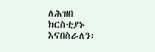ለሕዝበ ክርስቲያኑ እናበስራለን፡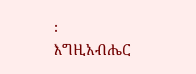፡
እግዚአብሔር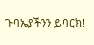ጉባኤያችንን ይባርክ!